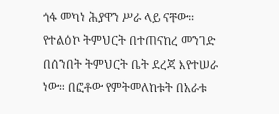ጎፋ መካነ ሕያዋን ሥራ ላይ ናቸው።
የተልዕኮ ትምህርት በተጠናከረ መንገድ በሰንበት ትምህርት ቤት ደረጃ እየተሠራ ነው። በፎቶው የምትመለከቱት በአራቱ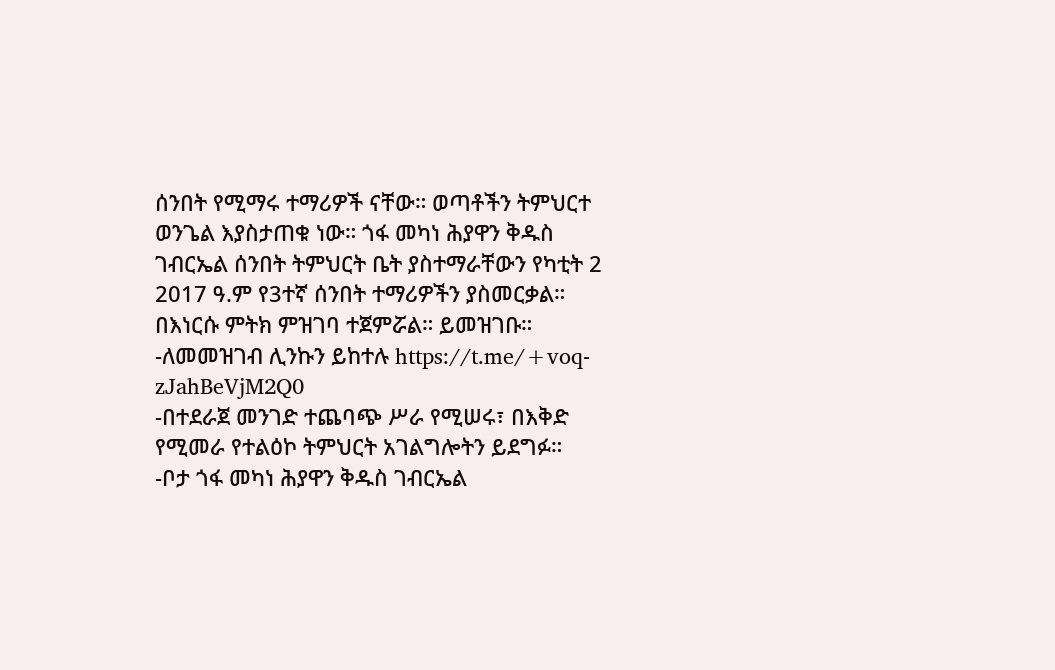ሰንበት የሚማሩ ተማሪዎች ናቸው። ወጣቶችን ትምህርተ ወንጌል እያስታጠቁ ነው። ጎፋ መካነ ሕያዋን ቅዱስ ገብርኤል ሰንበት ትምህርት ቤት ያስተማራቸውን የካቲት 2 2017 ዓ.ም የ3ተኛ ሰንበት ተማሪዎችን ያስመርቃል። በእነርሱ ምትክ ምዝገባ ተጀምሯል። ይመዝገቡ።
-ለመመዝገብ ሊንኩን ይከተሉ https://t.me/+voq-zJahBeVjM2Q0
-በተደራጀ መንገድ ተጨባጭ ሥራ የሚሠሩ፣ በእቅድ የሚመራ የተልዕኮ ትምህርት አገልግሎትን ይደግፉ።
-ቦታ ጎፋ መካነ ሕያዋን ቅዱስ ገብርኤል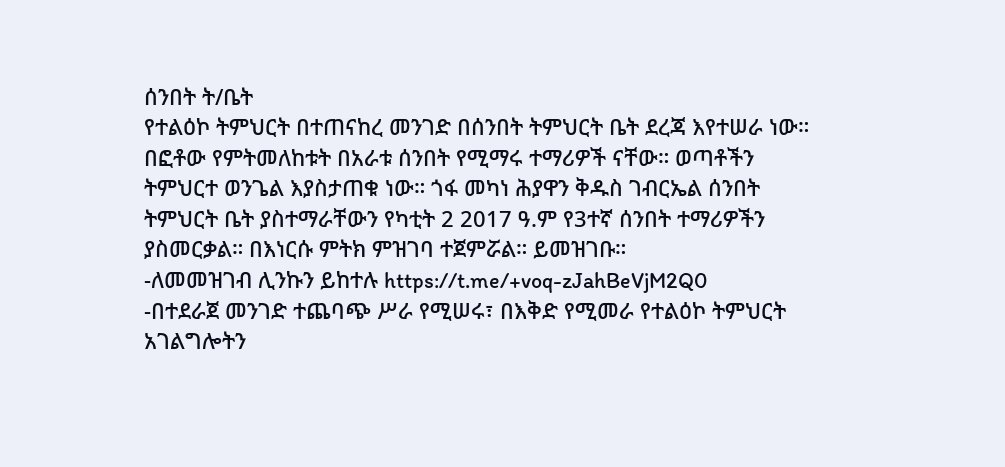ሰንበት ት/ቤት
የተልዕኮ ትምህርት በተጠናከረ መንገድ በሰንበት ትምህርት ቤት ደረጃ እየተሠራ ነው። በፎቶው የምትመለከቱት በአራቱ ሰንበት የሚማሩ ተማሪዎች ናቸው። ወጣቶችን ትምህርተ ወንጌል እያስታጠቁ ነው። ጎፋ መካነ ሕያዋን ቅዱስ ገብርኤል ሰንበት ትምህርት ቤት ያስተማራቸውን የካቲት 2 2017 ዓ.ም የ3ተኛ ሰንበት ተማሪዎችን ያስመርቃል። በእነርሱ ምትክ ምዝገባ ተጀምሯል። ይመዝገቡ።
-ለመመዝገብ ሊንኩን ይከተሉ https://t.me/+voq-zJahBeVjM2Q0
-በተደራጀ መንገድ ተጨባጭ ሥራ የሚሠሩ፣ በእቅድ የሚመራ የተልዕኮ ትምህርት አገልግሎትን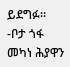ይደግፉ።
-ቦታ ጎፋ መካነ ሕያዋን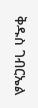ቅዱስ ገብርኤል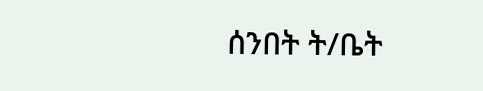ሰንበት ት/ቤት